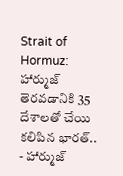Strait of Hormuz: హార్ముజ్ తెరవడానికి 35 దేశాలతో చేయి కలిపిన భారత్..
- హార్ముజ్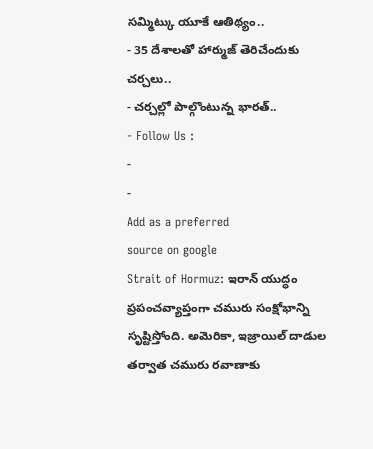సమ్మిట్కు యూకే ఆతిథ్యం..
- 35 దేశాలతో హార్ముజ్ తెరిచేందుకు చర్చలు..
- చర్చల్లో పాల్గొంటున్న భారత్..
- Follow Us :
-
-
Add as a preferred
source on google
Strait of Hormuz: ఇరాన్ యుద్ధం ప్రపంచవ్యాప్తంగా చమురు సంక్షోభాన్ని సృష్టిస్తోంది. అమెరికా, ఇజ్రాయిల్ దాడుల తర్వాత చమురు రవాణాకు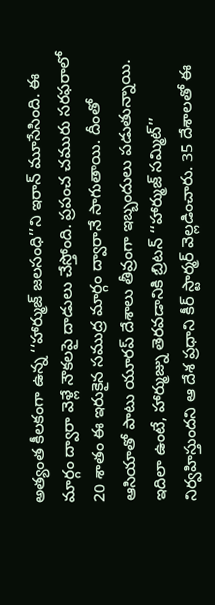అత్యంత కీలకంగా ఉన్న ‘‘హార్ముజ్ జలసంధి’’ని ఇరాన్ మూసేసింది. ఈ మార్గం ద్వారా వెళ్లే నౌకలపై దాడులు చేస్తోంది. ప్రపంచ చమురు సరఫరాలో 20 శాతం ఈ ఇరుకైన సముద్ర మార్గం ద్వారానే సాగుతాయి. దీంతో ఆసియాతో పాటు యూరప్ దేశాలు తీవ్రంగా ఇబ్బందులు పడుతున్నాయి.
ఇదిలా ఉంటే, హార్ముజ్ను తెరవడానికి బ్రిటన్ ‘‘హార్ముజ్ సమ్మిట్’’ నిర్వహిస్తుందని ఆ దేశ ప్రధాని కీర్ స్టార్మర్ వెల్లడించారు. 35 దేశాలతో ఈ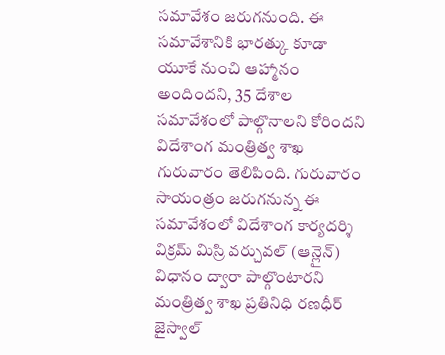సమావేశం జరుగనుంది. ఈ సమావేశానికి భారత్కు కూడా యూకే నుంచి ఆహ్మానం అందిందని, 35 దేశాల సమావేశంలో పాల్గొనాలని కోరిందని విదేశాంగ మంత్రిత్వ శాఖ గురువారం తెలిపింది. గురువారం సాయంత్రం జరుగనున్న ఈ సమావేశంలో విదేశాంగ కార్యదర్శి విక్రమ్ మిస్రి వర్చువల్ (ఆన్లైన్) విధానం ద్వారా పాల్గొంటారని మంత్రిత్వ శాఖ ప్రతినిధి రణధీర్ జైస్వాల్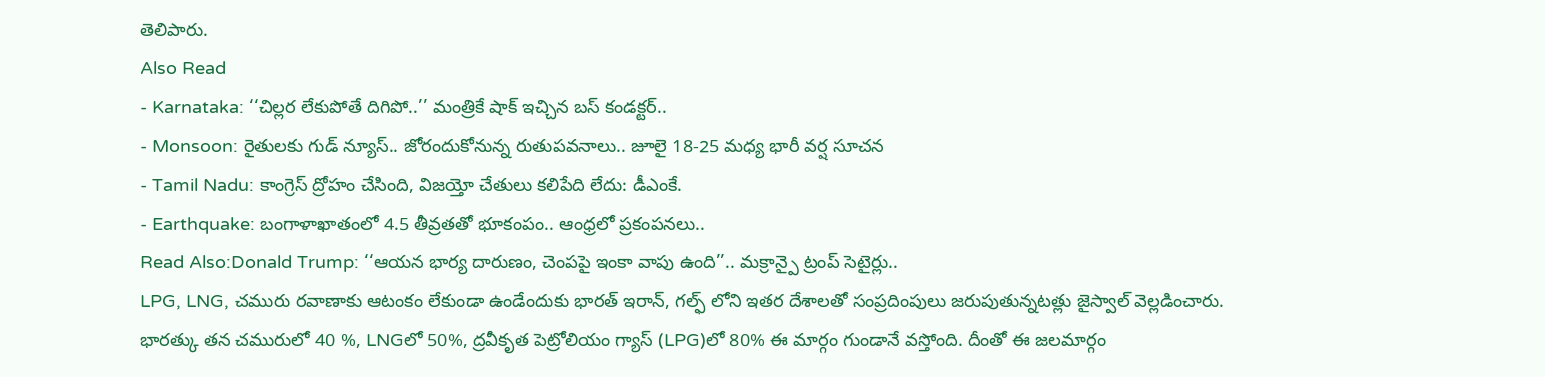తెలిపారు.
Also Read
- Karnataka: ‘‘చిల్లర లేకుపోతే దిగిపో..’’ మంత్రికే షాక్ ఇచ్చిన బస్ కండక్టర్..
- Monsoon: రైతులకు గుడ్ న్యూస్.. జోరందుకోనున్న రుతుపవనాలు.. జూలై 18-25 మధ్య భారీ వర్ష సూచన
- Tamil Nadu: కాంగ్రెస్ ద్రోహం చేసింది, విజయ్తో చేతులు కలిపేది లేదు: డీఎంకే.
- Earthquake: బంగాళాఖాతంలో 4.5 తీవ్రతతో భూకంపం.. ఆంధ్రలో ప్రకంపనలు..
Read Also:Donald Trump: ‘‘ఆయన భార్య దారుణం, చెంపపై ఇంకా వాపు ఉంది’’.. మక్రాన్పై ట్రంప్ సెటైర్లు..
LPG, LNG, చమురు రవాణాకు ఆటంకం లేకుండా ఉండేందుకు భారత్ ఇరాన్, గల్ఫ్ లోని ఇతర దేశాలతో సంప్రదింపులు జరుపుతున్నటత్లు జైస్వాల్ వెల్లడించారు. భారత్కు తన చమురులో 40 %, LNGలో 50%, ద్రవీకృత పెట్రోలియం గ్యాస్ (LPG)లో 80% ఈ మార్గం గుండానే వస్తోంది. దీంతో ఈ జలమార్గం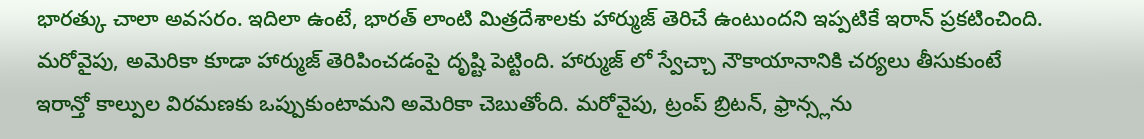భారత్కు చాలా అవసరం. ఇదిలా ఉంటే, భారత్ లాంటి మిత్రదేశాలకు హార్ముజ్ తెరిచే ఉంటుందని ఇప్పటికే ఇరాన్ ప్రకటించింది.
మరోవైపు, అమెరికా కూడా హార్ముజ్ తెరిపించడంపై దృష్టి పెట్టింది. హార్ముజ్ లో స్వేచ్చా నౌకాయానానికి చర్యలు తీసుకుంటే ఇరాన్తో కాల్పుల విరమణకు ఒప్పుకుంటామని అమెరికా చెబుతోంది. మరోవైపు, ట్రంప్ బ్రిటన్, ఫ్రాన్స్లను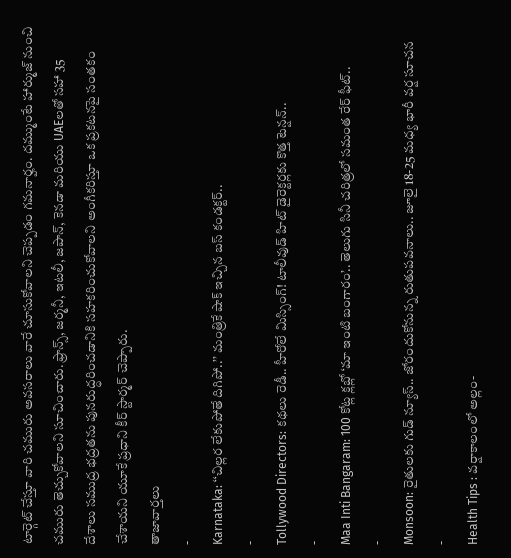టార్గెట్ చేస్తూ వారి చమురు అవసరాలు వారే చూసుకోవాలని చెప్పడం గమనార్హం. దమ్ముంటే హార్ముజ్ నుంచి చమురు తెచ్చుకోవాలని సూచించారు. ఫ్రాన్స్, జర్మనీ, ఇటలీ, జపాన్, కెనడా మరియు UAEలతో సహా 35 దేశాలు సముద్ర భద్రతను పునరుద్ధరించడానికి సహకరించుకోవాలని అంగీకరిస్తూ ఒక ప్రకటనపై సంతకం చేశాయని యూకే ప్రధాని కీర్ స్టార్మర్ చెప్పారు.
తాజావార్తలు
-
Karnataka: ‘‘చిల్లర లేకుపోతే దిగిపో..’’ మంత్రికే షాక్ ఇచ్చిన బస్ కండక్టర్..
-
Tollywood Directors: కథలు రెడీ.. హీరోలే మిస్సింగ్! టాలీవుడ్ హిట్ డైరెక్టర్లకు కొత్త టెన్షన్..
-
Maa Inti Bangaram: 100 కోట్ల క్లబ్లో ‘మా ఇంటి బంగారం’.. తెలుగు సినీ చరిత్రలో సమంత రేర్ ఫీట్..
-
Monsoon: రైతులకు గుడ్ న్యూస్.. జోరందుకోనున్న రుతుపవనాలు.. జూలై 18-25 మధ్య భారీ వర్ష సూచన
-
Health Tips : వర్షాకాలంలో అల్లం-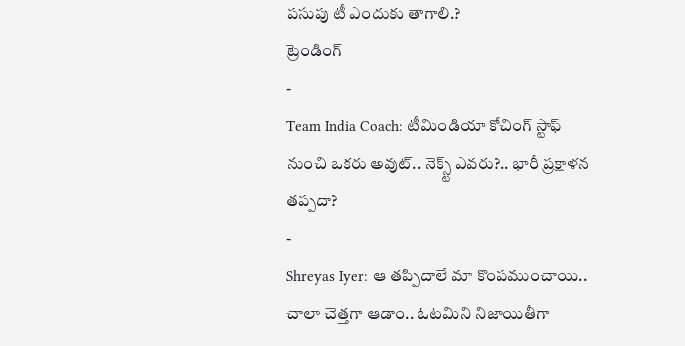పసుపు టీ ఎందుకు తాగాలి.?
ట్రెండింగ్
-
Team India Coach: టీమిండియా కోచింగ్ స్టాఫ్ నుంచి ఒకరు అవుట్.. నెక్స్ట్ ఎవరు?.. భారీ ప్రక్షాళన తప్పదా?
-
Shreyas Iyer: ఆ తప్పిదాలే మా కొంపముంచాయి.. చాలా చెత్తగా ఆడాం.. ఓటమిని నిజాయితీగా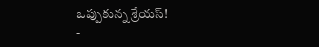ఒప్పుకున్న శ్రేయస్!
-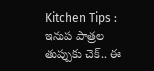Kitchen Tips : ఇనుప పాత్రల తుప్పుకు చెక్.. ఈ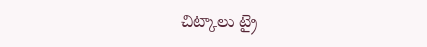చిట్కాలు ట్రై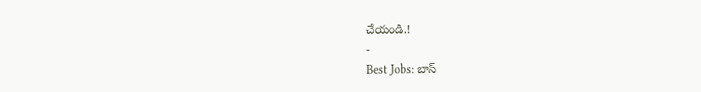చేయండి.!
-
Best Jobs: బాస్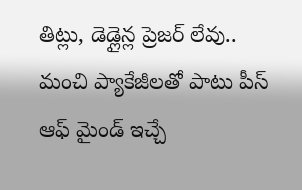తిట్లు, డెడ్లైన్ల ప్రెజర్ లేవు.. మంచి ప్యాకేజీలతో పాటు పీస్ ఆఫ్ మైండ్ ఇచ్చే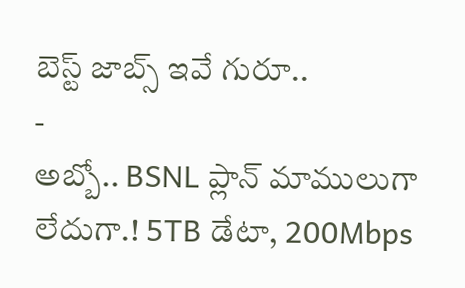బెస్ట్ జాబ్స్ ఇవే గురూ..
-
అబ్బో.. BSNL ప్లాన్ మాములుగా లేదుగా.! 5TB డేటా, 200Mbps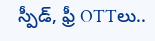స్పీడ్, ఫ్రీ OTTలు..